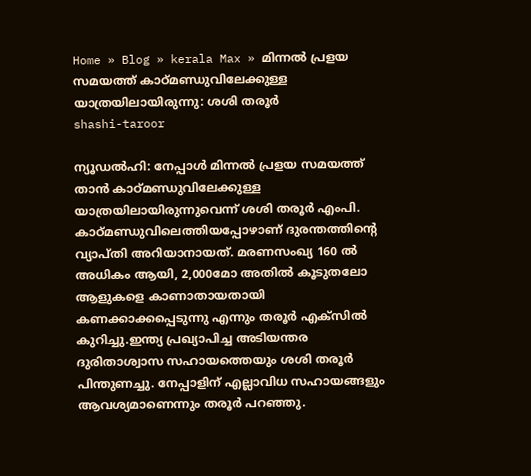Home » Blog » kerala Max » മിന്നല്‍ പ്രളയ സമയത്ത് കാഠ്മണ്ഡുവിലേക്കുള്ള യാത്രയിലായിരുന്നു: ശശി തരൂർ
shashi-taroor

ന്യൂഡല്‍ഹി: നേപ്പാള്‍ മിന്നല്‍ പ്രളയ സമയത്ത് താന്‍ കാഠ്മണ്ഡുവിലേക്കുള്ള യാത്രയിലായിരുന്നുവെന്ന് ശശി തരൂര്‍ എംപി. കാഠ്മണ്ഡുവിലെത്തിയപ്പോഴാണ് ദുരന്തത്തിന്റെ വ്യാപ്തി അറിയാനായത്. മരണസംഖ്യ 160 ല്‍ അധികം ആയി, 2,000മോ അതില്‍ കൂടുതലോ ആളുകളെ കാണാതായതായി കണക്കാക്കപ്പെടുന്നു എന്നും തരൂര്‍ എക്‌സില്‍ കുറിച്ചു.ഇന്ത്യ പ്രഖ്യാപിച്ച അടിയന്തര ദുരിതാശ്വാസ സഹായത്തെയും ശശി തരൂര്‍ പിന്തുണച്ചു. നേപ്പാളിന് എല്ലാവിധ സഹായങ്ങളും ആവശ്യമാണെന്നും തരൂര്‍ പറഞ്ഞു.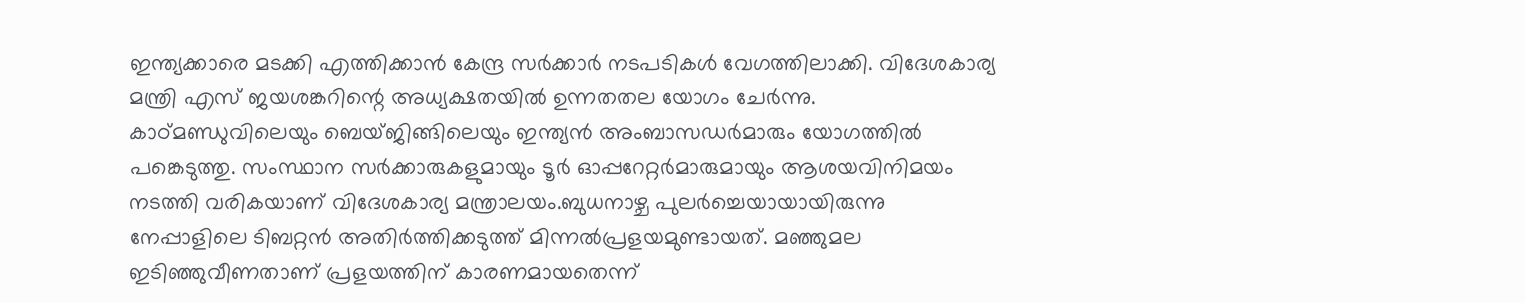ഇന്ത്യക്കാരെ മടക്കി എത്തിക്കാന്‍ കേന്ദ്ര സര്‍ക്കാര്‍ നടപടികള്‍ വേഗത്തിലാക്കി. വിദേശകാര്യ മന്ത്രി എസ് ജയശങ്കറിന്റെ അധ്യക്ഷതയില്‍ ഉന്നതതല യോഗം ചേര്‍ന്നു. കാഠ്മണ്ഡുവിലെയും ബെയ്ജിങ്ങിലെയും ഇന്ത്യന്‍ അംബാസഡര്‍മാരും യോഗത്തില്‍ പങ്കെടുത്തു. സംസ്ഥാന സര്‍ക്കാരുകളുമായും ടൂര്‍ ഓപ്പറേറ്റര്‍മാരുമായും ആശയവിനിമയം നടത്തി വരികയാണ് വിദേശകാര്യ മന്ത്രാലയം.ബുധനാഴ്ച പുലര്‍ച്ചെയായായിരുന്നു നേപ്പാളിലെ ടിബറ്റന്‍ അതിര്‍ത്തിക്കടുത്ത് മിന്നല്‍പ്രളയമുണ്ടായത്. മഞ്ഞുമല ഇടിഞ്ഞുവീണതാണ് പ്രളയത്തിന് കാരണമായതെന്ന്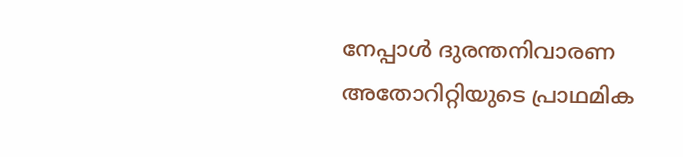നേപ്പാള്‍ ദുരന്തനിവാരണ അതോറിറ്റിയുടെ പ്രാഥമിക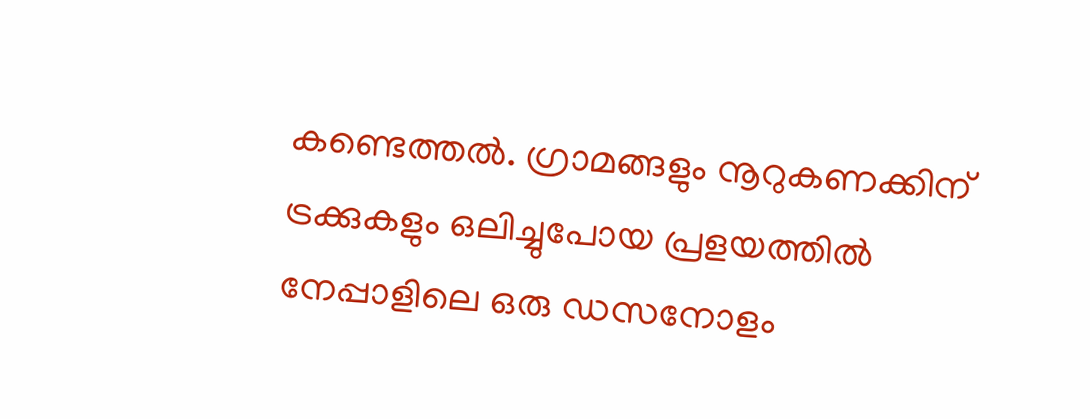കണ്ടെത്തല്‍. ഗ്രാമങ്ങളും നൂറുകണക്കിന് ട്രക്കുകളും ഒലിച്ചുപോയ പ്രളയത്തില്‍ നേപ്പാളിലെ ഒരു ഡസനോളം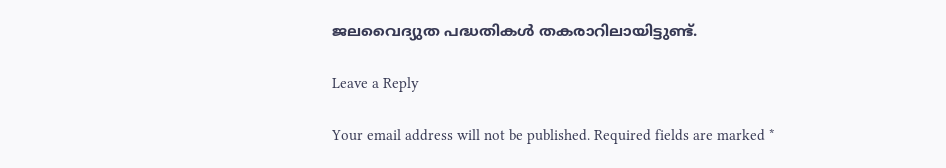ജലവൈദ്യുത പദ്ധതികള്‍ തകരാറിലായിട്ടുണ്ട്.

Leave a Reply

Your email address will not be published. Required fields are marked *